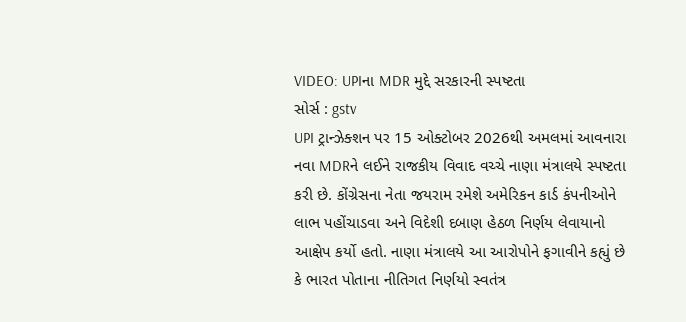VIDEO: UPIના MDR મુદ્દે સરકારની સ્પષ્ટતા
સોર્સ : gstv
UPI ટ્રાન્ઝેક્શન પર 15 ઓક્ટોબર 2026થી અમલમાં આવનારા નવા MDRને લઈને રાજકીય વિવાદ વચ્ચે નાણા મંત્રાલયે સ્પષ્ટતા કરી છે. કોંગ્રેસના નેતા જયરામ રમેશે અમેરિકન કાર્ડ કંપનીઓને લાભ પહોંચાડવા અને વિદેશી દબાણ હેઠળ નિર્ણય લેવાયાનો આક્ષેપ કર્યો હતો. નાણા મંત્રાલયે આ આરોપોને ફગાવીને કહ્યું છે કે ભારત પોતાના નીતિગત નિર્ણયો સ્વતંત્ર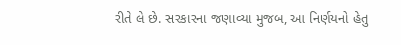રીતે લે છે. સરકારના જણાવ્યા મુજબ, આ નિર્ણયનો હેતુ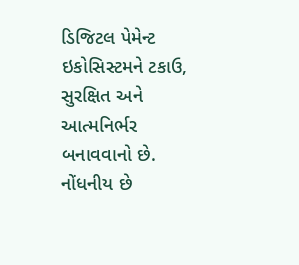ડિજિટલ પેમેન્ટ ઇકોસિસ્ટમને ટકાઉ, સુરક્ષિત અને આત્મનિર્ભર બનાવવાનો છે. નોંધનીય છે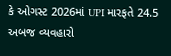કે ઓગસ્ટ 2026માં UPI મારફતે 24.5 અબજ વ્યવહારો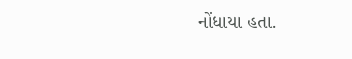નોંધાયા હતા.